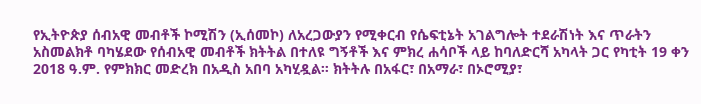የኢትዮጵያ ሰብአዊ መብቶች ኮሚሽን (ኢሰመኮ) ለአረጋውያን የሚቀርብ የሴፍቲኔት አገልግሎት ተደራሽነት እና ጥራትን አስመልክቶ ባካሄደው የሰብአዊ መብቶች ክትትል በተለዩ ግኝቶች እና ምክረ ሐሳቦች ላይ ከባለድርሻ አካላት ጋር የካቲት 19 ቀን 2018 ዓ.ም. የምክክር መድረክ በአዲስ አበባ አካሂዷል። ክትትሉ በአፋር፣ በአማራ፣ በኦሮሚያ፣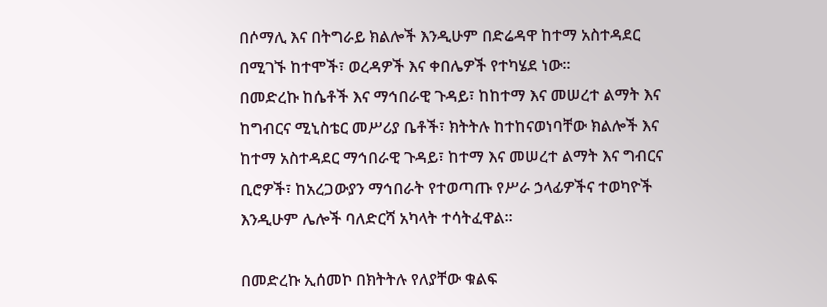በሶማሊ እና በትግራይ ክልሎች እንዲሁም በድሬዳዋ ከተማ አስተዳደር በሚገኙ ከተሞች፣ ወረዳዎች እና ቀበሌዎች የተካሄደ ነው።
በመድረኩ ከሴቶች እና ማኅበራዊ ጉዳይ፣ ከከተማ እና መሠረተ ልማት እና ከግብርና ሚኒስቴር መሥሪያ ቤቶች፣ ክትትሉ ከተከናወነባቸው ክልሎች እና ከተማ አስተዳደር ማኅበራዊ ጉዳይ፣ ከተማ እና መሠረተ ልማት እና ግብርና ቢሮዎች፣ ከአረጋውያን ማኅበራት የተወጣጡ የሥራ ኃላፊዎችና ተወካዮች እንዲሁም ሌሎች ባለድርሻ አካላት ተሳትፈዋል።

በመድረኩ ኢሰመኮ በክትትሉ የለያቸው ቁልፍ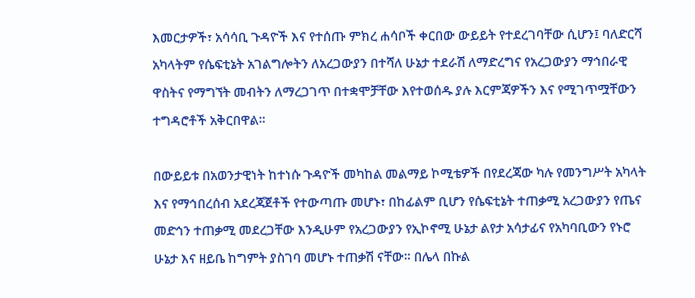እመርታዎች፣ አሳሳቢ ጉዳዮች እና የተሰጡ ምክረ ሐሳቦች ቀርበው ውይይት የተደረገባቸው ሲሆን፤ ባለድርሻ አካላትም የሴፍቲኔት አገልግሎትን ለአረጋውያን በተሻለ ሁኔታ ተደራሽ ለማድረግና የአረጋውያን ማኅበራዊ ዋስትና የማግኘት መብትን ለማረጋገጥ በተቋሞቻቸው እየተወሰዱ ያሉ እርምጃዎችን እና የሚገጥሟቸውን ተግዳሮቶች አቅርበዋል።

በውይይቱ በአወንታዊነት ከተነሱ ጉዳዮች መካከል መልማይ ኮሚቴዎች በየደረጃው ካሉ የመንግሥት አካላት እና የማኅበረሰብ አደረጃጀቶች የተውጣጡ መሆኑ፣ በከፊልም ቢሆን የሴፍቲኔት ተጠቃሚ አረጋውያን የጤና መድኅን ተጠቃሚ መደረጋቸው እንዲሁም የአረጋውያን የኢኮኖሚ ሁኔታ ልየታ አሳታፊና የአካባቢውን የኑሮ ሁኔታ እና ዘይቤ ከግምት ያስገባ መሆኑ ተጠቃሽ ናቸው። በሌላ በኩል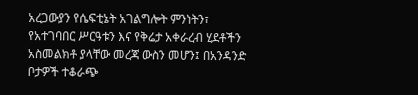አረጋውያን የሴፍቲኔት አገልግሎት ምንነትን፣ የአተገባበር ሥርዓቱን እና የቅሬታ አቀራረብ ሂደቶችን አስመልክቶ ያላቸው መረጃ ውስን መሆን፤ በአንዳንድ ቦታዎች ተቆራጭ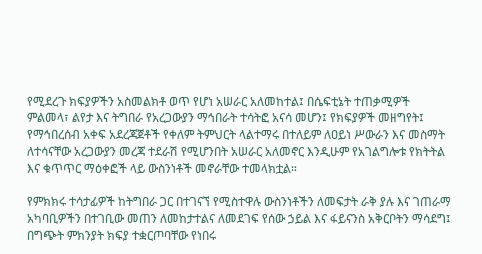የሚደረጉ ክፍያዎችን አስመልክቶ ወጥ የሆነ አሠራር አለመከተል፤ በሴፍቲኔት ተጠቃሚዎች ምልመላ፣ ልየታ እና ትግበራ የአረጋውያን ማኅበራት ተሳትፎ አናሳ መሆን፤ የክፍያዎች መዘግየት፤ የማኅበረሰብ አቀፍ አደረጃጀቶች የቀለም ትምህርት ላልተማሩ በተለይም ለዐይነ ሥውራን እና መስማት ለተሳናቸው አረጋውያን መረጃ ተደራሽ የሚሆንበት አሠራር አለመኖር እንዲሁም የአገልግሎቱ የክትትል እና ቁጥጥር ማዕቀፎች ላይ ውስንነቶች መኖራቸው ተመላክቷል።

የምክክሩ ተሳታፊዎች ከትግበራ ጋር በተገናኘ የሚስተዋሉ ውስንነቶችን ለመፍታት ራቅ ያሉ እና ገጠራማ አካባቢዎችን በተገቢው መጠን ለመከታተልና ለመደገፍ የሰው ኃይል እና ፋይናንስ አቅርቦትን ማሳደግ፤ በግጭት ምክንያት ክፍያ ተቋርጦባቸው የነበሩ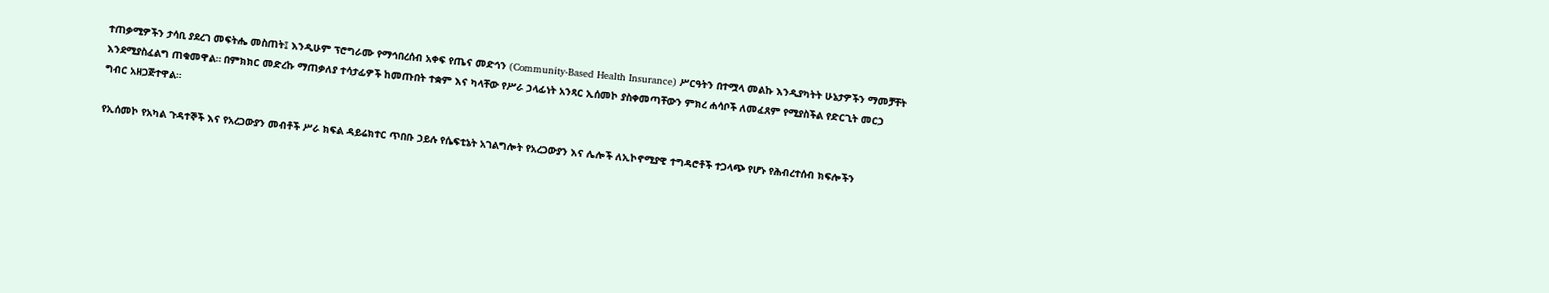ተጠቃሚዎችን ታሳቢ ያደረገ መፍትሔ መስጠት፤ እንዲሁም ፕሮግራሙ የማኅበረሰብ አቀፍ የጤና መድኅን (Community-Based Health Insurance) ሥርዓትን በተሟላ መልኩ እንዲያካትት ሁኔታዎችን ማመቻቸት እንደሚያስፈልግ ጠቁመዋል። በምክክር መድረኩ ማጠቃለያ ተሳታፊዎች ከመጡበት ተቋም እና ካላቸው የሥራ ኃላፊነት አንጻር ኢሰመኮ ያስቀመጣቸውን ምክረ ሐሳቦች ለመፈጸም የሚያስችል የድርጊት መርኃ ግብር አዘጋጅተዋል።

የኢሰመኮ የአካል ጉዳተኞች እና የአረጋውያን መብቶች ሥራ ክፍል ዳይሬክተር ጥበቡ ኃይሉ የሴፍቲኔት አገልግሎት የአረጋውያን እና ሌሎች ለኢኮኖሚያዊ ተግዳሮቶች ተጋላጭ የሆኑ የሕብረተሰብ ክፍሎችን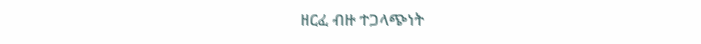ዘርፈ ብዙ ተጋላጭነት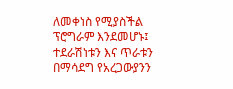ለመቀነስ የሚያስችል ፕሮግራም እንደመሆኑ፤ ተደራሽነቱን እና ጥራቱን በማሳደግ የአረጋውያንን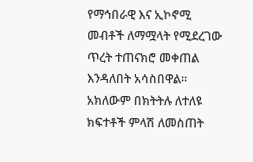የማኅበራዊ እና ኢኮኖሚ መብቶች ለማሟላት የሚደረገው ጥረት ተጠናክሮ መቀጠል እንዳለበት አሳስበዋል። አክለውም በክትትሉ ለተለዩ ክፍተቶች ምላሽ ለመስጠት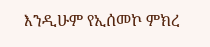እንዲሁም የኢሰመኮ ምክረ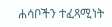ሐሳቦችን ተፈጻሚነት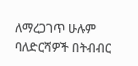ለማረጋገጥ ሁሉም ባለድርሻዎች በትብብር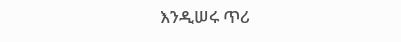እንዲሠሩ ጥሪ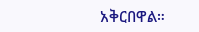አቅርበዋል።